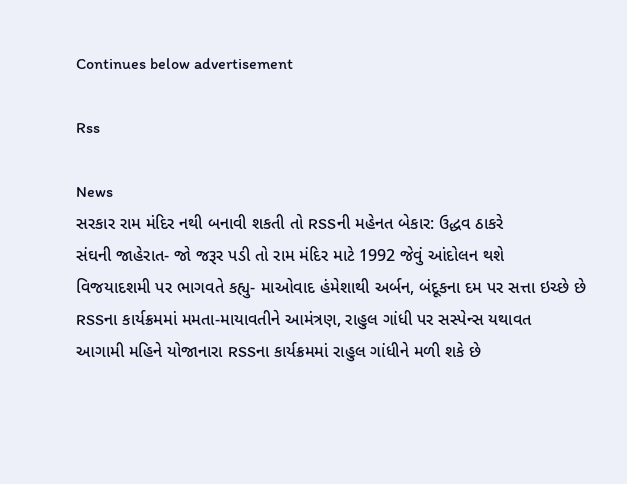Continues below advertisement

Rss

News
સરકાર રામ મંદિર નથી બનાવી શકતી તો RSSની મહેનત બેકાર: ઉદ્ધવ ઠાકરે
સંઘની જાહેરાત- જો જરૂર પડી તો રામ મંદિર માટે 1992 જેવું આંદોલન થશે
વિજયાદશમી પર ભાગવતે કહ્યુ- માઓવાદ હંમેશાથી અર્બન, બંદૂકના દમ પર સત્તા ઇચ્છે છે
RSSના કાર્યક્રમમાં મમતા-માયાવતીને આમંત્રણ, રાહુલ ગાંધી પર સસ્પેન્સ યથાવત
આગામી મહિને યોજાનારા RSSના કાર્યક્રમમાં રાહુલ ગાંધીને મળી શકે છે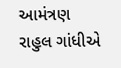આમંત્રણ
રાહુલ ગાંધીએ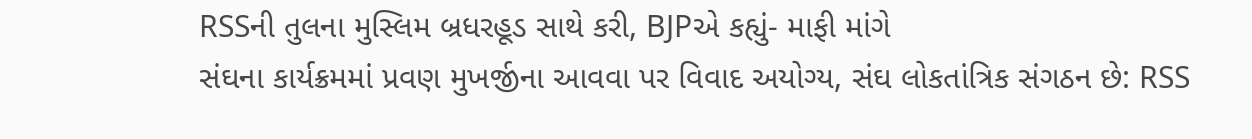RSSની તુલના મુસ્લિમ બ્રધરહૂડ સાથે કરી, BJPએ કહ્યું- માફી માંગે
સંઘના કાર્યક્રમમાં પ્રવણ મુખર્જીના આવવા પર વિવાદ અયોગ્ય, સંઘ લોકતાંત્રિક સંગઠન છે: RSS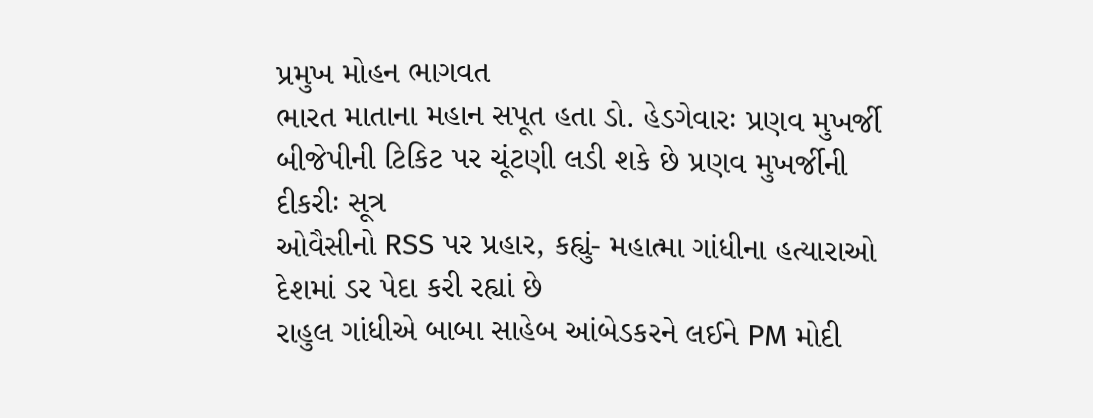પ્રમુખ મોહન ભાગવત
ભારત માતાના મહાન સપૂત હતા ડો. હેડગેવારઃ પ્રણવ મુખર્જી
બીજેપીની ટિકિટ પર ચૂંટણી લડી શકે છે પ્રણવ મુખર્જીની દીકરીઃ સૂત્ર
ઓવૈસીનો RSS પર પ્રહાર, કહ્યું- મહાત્મા ગાંધીના હત્યારાઓ દેશમાં ડર પેદા કરી રહ્યાં છે
રાહુલ ગાંધીએ બાબા સાહેબ આંબેડકરને લઈને PM મોદી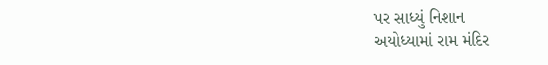પર સાધ્યું નિશાન
અયોધ્યામાં રામ મંદિર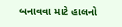બનાવવા માટે હાલનો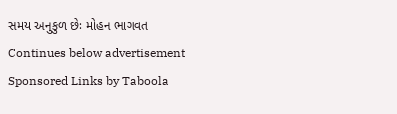સમય અનુકુળ છેઃ મોહન ભાગવત
Continues below advertisement
Sponsored Links by Taboola